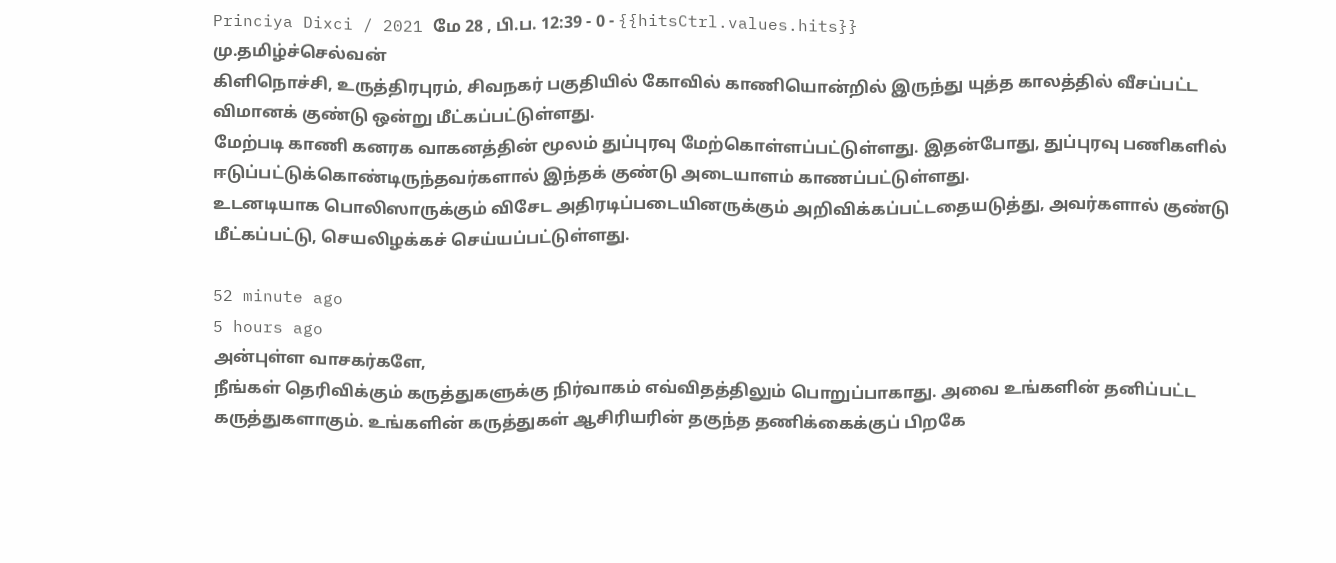Princiya Dixci / 2021 மே 28 , பி.ப. 12:39 - 0 - {{hitsCtrl.values.hits}}
மு.தமிழ்ச்செல்வன்
கிளிநொச்சி, உருத்திரபுரம், சிவநகர் பகுதியில் கோவில் காணியொன்றில் இருந்து யுத்த காலத்தில் வீசப்பட்ட விமானக் குண்டு ஒன்று மீட்கப்பட்டுள்ளது.
மேற்படி காணி கனரக வாகனத்தின் மூலம் துப்புரவு மேற்கொள்ளப்பட்டுள்ளது. இதன்போது, துப்புரவு பணிகளில் ஈடுப்பட்டுக்கொண்டிருந்தவர்களால் இந்தக் குண்டு அடையாளம் காணப்பட்டுள்ளது.
உடனடியாக பொலிஸாருக்கும் விசேட அதிரடிப்படையினருக்கும் அறிவிக்கப்பட்டதையடுத்து, அவர்களால் குண்டு மீட்கப்பட்டு, செயலிழக்கச் செய்யப்பட்டுள்ளது.

52 minute ago
5 hours ago
அன்புள்ள வாசகர்களே,
நீங்கள் தெரிவிக்கும் கருத்துகளுக்கு நிர்வாகம் எவ்விதத்திலும் பொறுப்பாகாது. அவை உங்களின் தனிப்பட்ட கருத்துகளாகும். உங்களின் கருத்துகள் ஆசிரியரின் தகுந்த தணிக்கைக்குப் பிறகே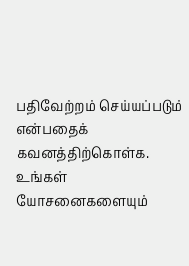பதிவேற்றம் செய்யப்படும் என்பதைக் கவனத்திற்கொள்க. உங்கள் யோசனைகளையும்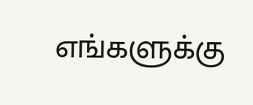எங்களுக்கு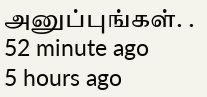அனுப்புங்கள். .
52 minute ago
5 hours ago